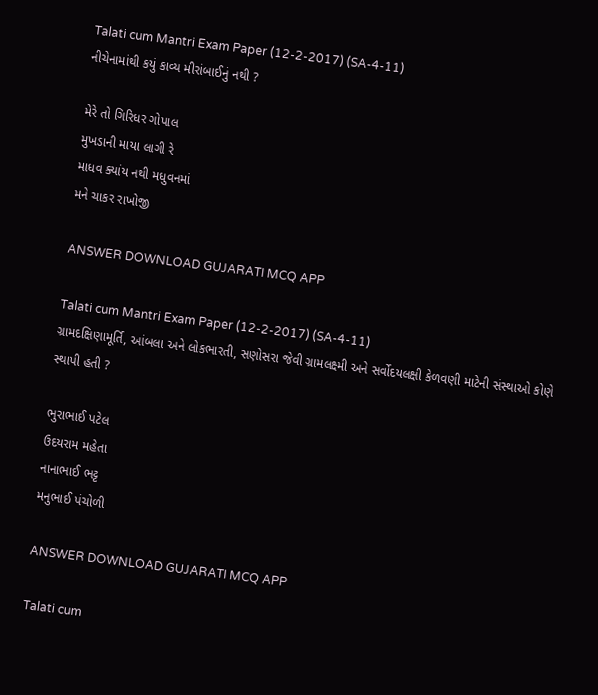Talati cum Mantri Exam Paper (12-2-2017) (SA-4-11)
નીચેનામાંથી કયું કાવ્ય મીરાંબાઈનું નથી ?

મેરે તો ગિરિધર ગોપાલ
મુખડાની માયા લાગી રે
માધવ ક્યાંય નથી મધુવનમાં
મને ચાકર રાખોજી

ANSWER DOWNLOAD GUJARATI MCQ APP

Talati cum Mantri Exam Paper (12-2-2017) (SA-4-11)
ગ્રામદક્ષિણામૂર્તિ, આંબલા અને લોકભારતી, સણોસરા જેવી ગ્રામલક્ષ્મી અને સર્વોદયલક્ષી કેળવણી માટેની સંસ્થાઓ કોણે સ્થાપી હતી ?

ભુરાભાઈ પટેલ
ઉદયરામ મહેતા
નાનાભાઈ ભટ્ટ
મનુભાઈ પંચોળી

ANSWER DOWNLOAD GUJARATI MCQ APP

Talati cum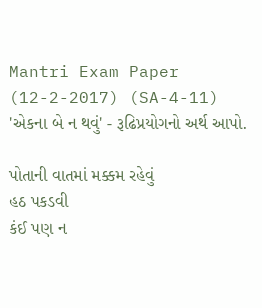Mantri Exam Paper (12-2-2017) (SA-4-11)
'એકના બે ન થવું' - રૂઢિપ્રયોગનો અર્થ આપો.

પોતાની વાતમાં મક્કમ રહેવું
હઠ પકડવી
કંઈ પણ ન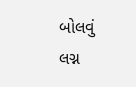બોલવું
લગ્ન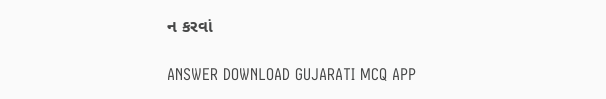ન કરવાં

ANSWER DOWNLOAD GUJARATI MCQ APP